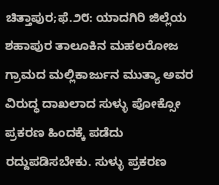ಚಿತ್ತಾಪುರ;ಫೆ.೨೮: ಯಾದಗಿರಿ ಜಿಲ್ಲೆಯ ಶಹಾಪುರ ತಾಲೂಕಿನ ಮಹಲರೋಜ ಗ್ರಾಮದ ಮಲ್ಲಿಕಾರ್ಜುನ ಮುತ್ಯಾ ಅವರ ವಿರುದ್ಧ ದಾಖಲಾದ ಸುಳ್ಳು ಪೋಕ್ಸೋ ಪ್ರಕರಣ ಹಿಂದಕ್ಕೆ ಪಡೆದು ರದ್ದುಪಡಿಸಬೇಕು. ಸುಳ್ಳು ಪ್ರಕರಣ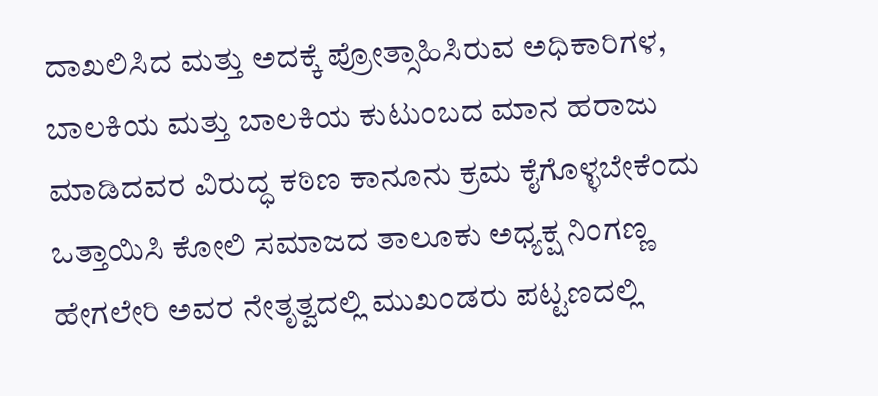ದಾಖಲಿಸಿದ ಮತ್ತು ಅದಕ್ಕೆ ಪ್ರೋತ್ಸಾಹಿಸಿರುವ ಅಧಿಕಾರಿಗಳ, ಬಾಲಕಿಯ ಮತ್ತು ಬಾಲಕಿಯ ಕುಟುಂಬದ ಮಾನ ಹರಾಜು ಮಾಡಿದವರ ವಿರುದ್ಧ ಕಠಿಣ ಕಾನೂನು ಕ್ರಮ ಕೈಗೊಳ್ಳಬೇಕೆಂದು ಒತ್ತಾಯಿಸಿ ಕೋಲಿ ಸಮಾಜದ ತಾಲೂಕು ಅಧ್ಯಕ್ಷ ನಿಂಗಣ್ಣ ಹೇಗಲೇರಿ ಅವರ ನೇತೃತ್ವದಲ್ಲಿ ಮುಖಂಡರು ಪಟ್ಟಣದಲ್ಲಿ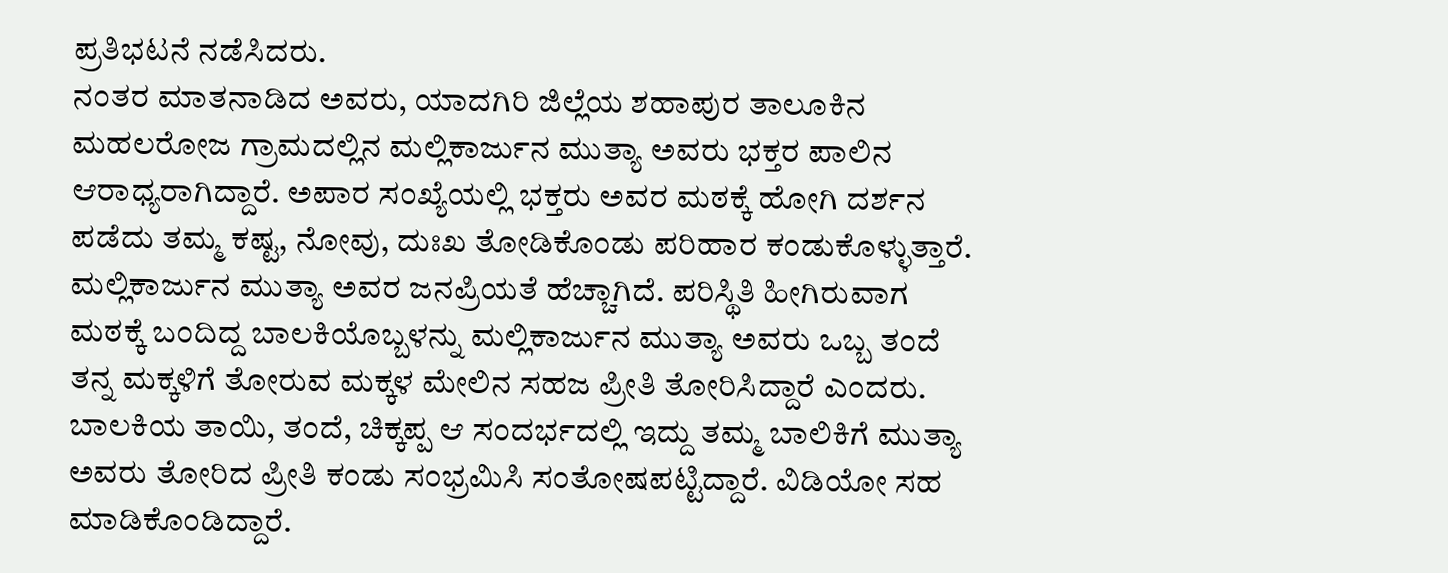ಪ್ರತಿಭಟನೆ ನಡೆಸಿದರು.
ನಂತರ ಮಾತನಾಡಿದ ಅವರು, ಯಾದಗಿರಿ ಜಿಲ್ಲೆಯ ಶಹಾಪುರ ತಾಲೂಕಿನ ಮಹಲರೋಜ ಗ್ರಾಮದಲ್ಲಿನ ಮಲ್ಲಿಕಾರ್ಜುನ ಮುತ್ಯಾ ಅವರು ಭಕ್ತರ ಪಾಲಿನ ಆರಾಧ್ಯರಾಗಿದ್ದಾರೆ. ಅಪಾರ ಸಂಖ್ಯೆಯಲ್ಲಿ ಭಕ್ತರು ಅವರ ಮಠಕ್ಕೆ ಹೋಗಿ ದರ್ಶನ ಪಡೆದು ತಮ್ಮ ಕಷ್ಟ, ನೋವು, ದುಃಖ ತೋಡಿಕೊಂಡು ಪರಿಹಾರ ಕಂಡುಕೊಳ್ಳುತ್ತಾರೆ. ಮಲ್ಲಿಕಾರ್ಜುನ ಮುತ್ಯಾ ಅವರ ಜನಪ್ರಿಯತೆ ಹೆಚ್ಚಾಗಿದೆ. ಪರಿಸ್ಥಿತಿ ಹೀಗಿರುವಾಗ ಮಠಕ್ಕೆ ಬಂದಿದ್ದ ಬಾಲಕಿಯೊಬ್ಬಳನ್ನು ಮಲ್ಲಿಕಾರ್ಜುನ ಮುತ್ಯಾ ಅವರು ಒಬ್ಬ ತಂದೆ ತನ್ನ ಮಕ್ಕಳಿಗೆ ತೋರುವ ಮಕ್ಕಳ ಮೇಲಿನ ಸಹಜ ಪ್ರೀತಿ ತೋರಿಸಿದ್ದಾರೆ ಎಂದರು. ಬಾಲಕಿಯ ತಾಯಿ, ತಂದೆ, ಚಿಕ್ಕಪ್ಪ ಆ ಸಂದರ್ಭದಲ್ಲಿ ಇದ್ದು ತಮ್ಮ ಬಾಲಿಕಿಗೆ ಮುತ್ಯಾ ಅವರು ತೋರಿದ ಪ್ರೀತಿ ಕಂಡು ಸಂಭ್ರಮಿಸಿ ಸಂತೋಷಪಟ್ಟಿದ್ದಾರೆ. ವಿಡಿಯೋ ಸಹ ಮಾಡಿಕೊಂಡಿದ್ದಾರೆ.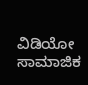ವಿಡಿಯೋ ಸಾಮಾಜಿಕ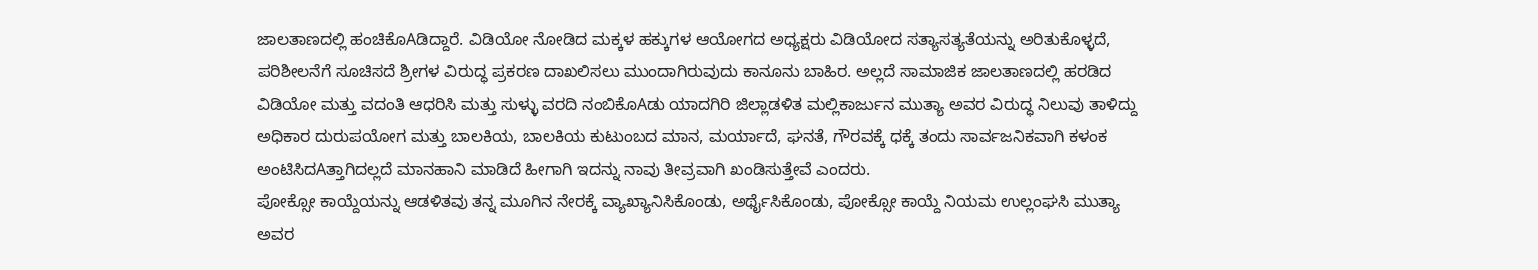ಜಾಲತಾಣದಲ್ಲಿ ಹಂಚಿಕೊAಡಿದ್ದಾರೆ. ವಿಡಿಯೋ ನೋಡಿದ ಮಕ್ಕಳ ಹಕ್ಕುಗಳ ಆಯೋಗದ ಅಧ್ಯಕ್ಷರು ವಿಡಿಯೋದ ಸತ್ಯಾಸತ್ಯತೆಯನ್ನು ಅರಿತುಕೊಳ್ಳದೆ, ಪರಿಶೀಲನೆಗೆ ಸೂಚಿಸದೆ ಶ್ರೀಗಳ ವಿರುದ್ಧ ಪ್ರಕರಣ ದಾಖಲಿಸಲು ಮುಂದಾಗಿರುವುದು ಕಾನೂನು ಬಾಹಿರ. ಅಲ್ಲದೆ ಸಾಮಾಜಿಕ ಜಾಲತಾಣದಲ್ಲಿ ಹರಡಿದ ವಿಡಿಯೋ ಮತ್ತು ವದಂತಿ ಆಧರಿಸಿ ಮತ್ತು ಸುಳ್ಳು ವರದಿ ನಂಬಿಕೊAಡು ಯಾದಗಿರಿ ಜಿಲ್ಲಾಡಳಿತ ಮಲ್ಲಿಕಾರ್ಜುನ ಮುತ್ಯಾ ಅವರ ವಿರುದ್ಧ ನಿಲುವು ತಾಳಿದ್ದು ಅಧಿಕಾರ ದುರುಪಯೋಗ ಮತ್ತು ಬಾಲಕಿಯ, ಬಾಲಕಿಯ ಕುಟುಂಬದ ಮಾನ, ಮರ್ಯಾದೆ, ಘನತೆ, ಗೌರವಕ್ಕೆ ಧಕ್ಕೆ ತಂದು ಸಾರ್ವಜನಿಕವಾಗಿ ಕಳಂಕ ಅಂಟಿಸಿದAತ್ತಾಗಿದಲ್ಲದೆ ಮಾನಹಾನಿ ಮಾಡಿದೆ ಹೀಗಾಗಿ ಇದನ್ನು ನಾವು ತೀವ್ರವಾಗಿ ಖಂಡಿಸುತ್ತೇವೆ ಎಂದರು.
ಪೋಕ್ಸೋ ಕಾಯ್ದೆಯನ್ನು ಆಡಳಿತವು ತನ್ನ ಮೂಗಿನ ನೇರಕ್ಕೆ ವ್ಯಾಖ್ಯಾನಿಸಿಕೊಂಡು, ಅರ್ಥೈಸಿಕೊಂಡು, ಪೋಕ್ಸೋ ಕಾಯ್ದೆ ನಿಯಮ ಉಲ್ಲಂಘಸಿ ಮುತ್ಯಾ ಅವರ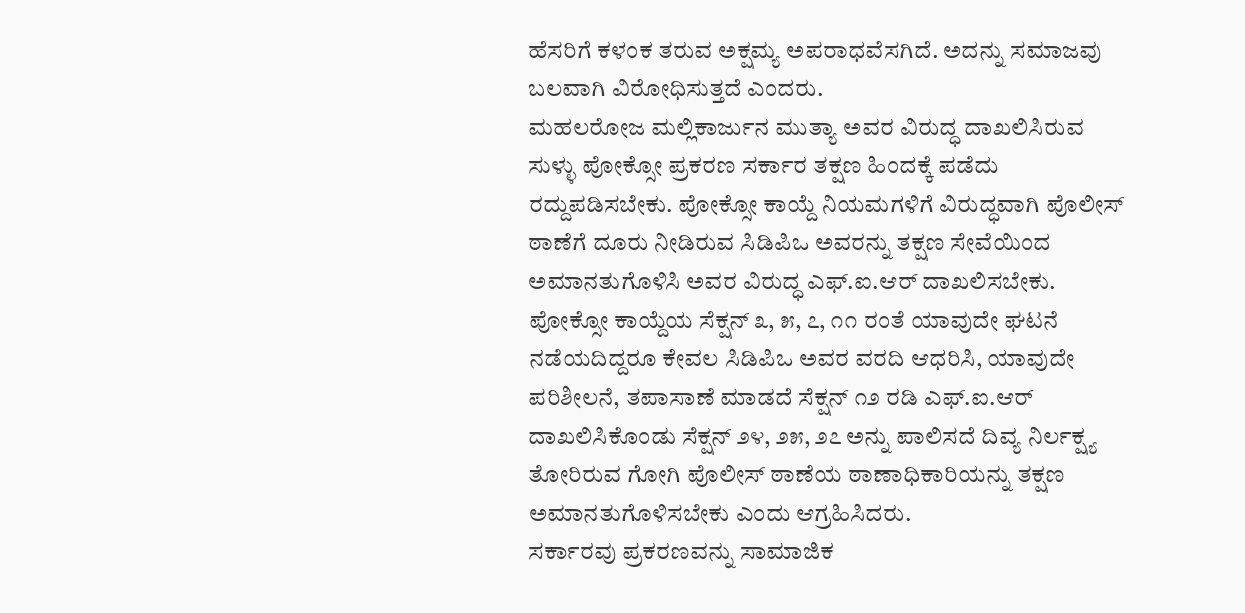ಹೆಸರಿಗೆ ಕಳಂಕ ತರುವ ಅಕ್ಷಮ್ಯ ಅಪರಾಧವೆಸಗಿದೆ. ಅದನ್ನು ಸಮಾಜವು ಬಲವಾಗಿ ವಿರೋಧಿಸುತ್ತದೆ ಎಂದರು.
ಮಹಲರೋಜ ಮಲ್ಲಿಕಾರ್ಜುನ ಮುತ್ಯಾ ಅವರ ವಿರುದ್ಧ ದಾಖಲಿಸಿರುವ ಸುಳ್ಳು ಪೋಕ್ಸೋ ಪ್ರಕರಣ ಸರ್ಕಾರ ತಕ್ಷಣ ಹಿಂದಕ್ಕೆ ಪಡೆದು ರದ್ದುಪಡಿಸಬೇಕು. ಪೋಕ್ಸೋ ಕಾಯ್ದೆ ನಿಯಮಗಳಿಗೆ ವಿರುದ್ಧವಾಗಿ ಪೊಲೀಸ್ ಠಾಣೆಗೆ ದೂರು ನೀಡಿರುವ ಸಿಡಿಪಿಒ ಅವರನ್ನು ತಕ್ಷಣ ಸೇವೆಯಿಂದ ಅಮಾನತುಗೊಳಿಸಿ ಅವರ ವಿರುದ್ಧ ಎಫ್.ಐ.ಆರ್ ದಾಖಲಿಸಬೇಕು. ಪೋಕ್ಸೋ ಕಾಯ್ದೆಯ ಸೆಕ್ಷನ್ ೩, ೫, ೭, ೧೧ ರಂತೆ ಯಾವುದೇ ಘಟನೆ ನಡೆಯದಿದ್ದರೂ ಕೇವಲ ಸಿಡಿಪಿಒ ಅವರ ವರದಿ ಆಧರಿಸಿ, ಯಾವುದೇ ಪರಿಶೀಲನೆ, ತಪಾಸಾಣೆ ಮಾಡದೆ ಸೆಕ್ಷನ್ ೧೨ ರಡಿ ಎಫ್.ಐ.ಆರ್ ದಾಖಲಿಸಿಕೊಂಡು ಸೆಕ್ಷನ್ ೨೪, ೨೫, ೨೭ ಅನ್ನು ಪಾಲಿಸದೆ ದಿವ್ಯ ನಿರ್ಲಕ್ಷ್ಯ ತೋರಿರುವ ಗೋಗಿ ಪೊಲೀಸ್ ಠಾಣೆಯ ಠಾಣಾಧಿಕಾರಿಯನ್ನು ತಕ್ಷಣ ಅಮಾನತುಗೊಳಿಸಬೇಕು ಎಂದು ಆಗ್ರಹಿಸಿದರು.
ಸರ್ಕಾರವು ಪ್ರಕರಣವನ್ನು ಸಾಮಾಜಿಕ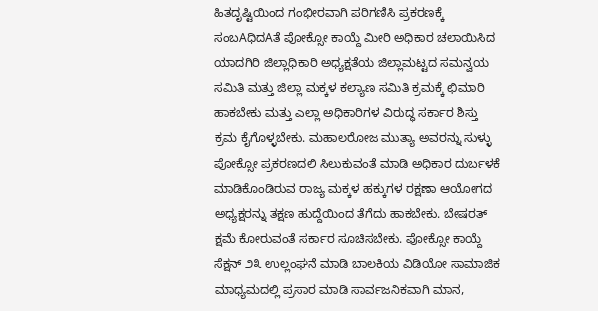ಹಿತದೃಷ್ಟಿಯಿಂದ ಗಂಭೀರವಾಗಿ ಪರಿಗಣಿಸಿ ಪ್ರಕರಣಕ್ಕೆ ಸಂಬAಧಿದAತೆ ಪೋಕ್ಸೋ ಕಾಯ್ದೆ ಮೀರಿ ಅಧಿಕಾರ ಚಲಾಯಿಸಿದ ಯಾದಗಿರಿ ಜಿಲ್ಲಾಧಿಕಾರಿ ಅಧ್ಯಕ್ಷತೆಯ ಜಿಲ್ಲಾಮಟ್ಟದ ಸಮನ್ವಯ ಸಮಿತಿ ಮತ್ತು ಜಿಲ್ಲಾ ಮಕ್ಕಳ ಕಲ್ಯಾಣ ಸಮಿತಿ ಕ್ರಮಕ್ಕೆ ಛಿಮಾರಿ ಹಾಕಬೇಕು ಮತ್ತು ಎಲ್ಲಾ ಅಧಿಕಾರಿಗಳ ವಿರುದ್ಧ ಸರ್ಕಾರ ಶಿಸ್ತು ಕ್ರಮ ಕೈಗೊಳ್ಳಬೇಕು. ಮಹಾಲರೋಜ ಮುತ್ಯಾ ಅವರನ್ನು ಸುಳ್ಳು ಪೋಕ್ಸೋ ಪ್ರಕರಣದಲಿ ಸಿಲುಕುವಂತೆ ಮಾಡಿ ಅಧಿಕಾರ ದುರ್ಬಳಕೆ ಮಾಡಿಕೊಂಡಿರುವ ರಾಜ್ಯ ಮಕ್ಕಳ ಹಕ್ಕುಗಳ ರಕ್ಷಣಾ ಆಯೋಗದ ಅಧ್ಯಕ್ಷರನ್ನು ತಕ್ಷಣ ಹುದ್ದೆಯಿಂದ ತೆಗೆದು ಹಾಕಬೇಕು. ಬೇಷರತ್ ಕ್ಷಮೆ ಕೋರುವಂತೆ ಸರ್ಕಾರ ಸೂಚಿಸಬೇಕು. ಪೋಕ್ಸೋ ಕಾಯ್ದೆ ಸೆಕ್ಷನ್ ೨೩ ಉಲ್ಲಂಘನೆ ಮಾಡಿ ಬಾಲಕಿಯ ವಿಡಿಯೋ ಸಾಮಾಜಿಕ ಮಾಧ್ಯಮದಲ್ಲಿ ಪ್ರಸಾರ ಮಾಡಿ ಸಾರ್ವಜನಿಕವಾಗಿ ಮಾನ,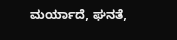ಮರ್ಯಾದೆ, ಘನತೆ,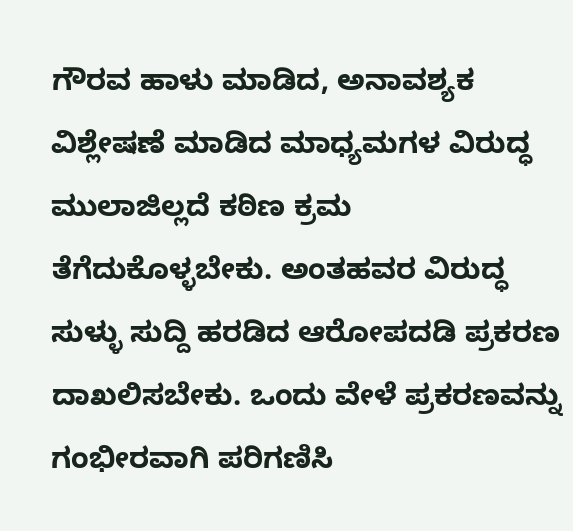ಗೌರವ ಹಾಳು ಮಾಡಿದ, ಅನಾವಶ್ಯಕ ವಿಶ್ಲೇಷಣೆ ಮಾಡಿದ ಮಾಧ್ಯಮಗಳ ವಿರುದ್ಧ ಮುಲಾಜಿಲ್ಲದೆ ಕಠಿಣ ಕ್ರಮ ತೆಗೆದುಕೊಳ್ಳಬೇಕು. ಅಂತಹವರ ವಿರುದ್ಧ ಸುಳ್ಳು ಸುದ್ದಿ ಹರಡಿದ ಆರೋಪದಡಿ ಪ್ರಕರಣ ದಾಖಲಿಸಬೇಕು. ಒಂದು ವೇಳೆ ಪ್ರಕರಣವನ್ನು ಗಂಭೀರವಾಗಿ ಪರಿಗಣಿಸಿ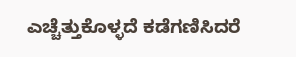ಎಚ್ಚೆತ್ತುಕೊಳ್ಳದೆ ಕಡೆಗಣಿಸಿದರೆ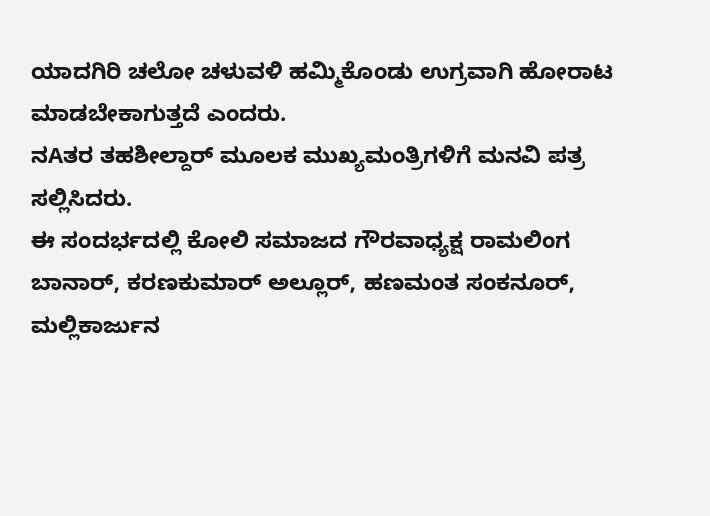ಯಾದಗಿರಿ ಚಲೋ ಚಳುವಳಿ ಹಮ್ಮಿಕೊಂಡು ಉಗ್ರವಾಗಿ ಹೋರಾಟ ಮಾಡಬೇಕಾಗುತ್ತದೆ ಎಂದರು.
ನAತರ ತಹಶೀಲ್ದಾರ್ ಮೂಲಕ ಮುಖ್ಯಮಂತ್ರಿಗಳಿಗೆ ಮನವಿ ಪತ್ರ ಸಲ್ಲಿಸಿದರು.
ಈ ಸಂದರ್ಭದಲ್ಲಿ ಕೋಲಿ ಸಮಾಜದ ಗೌರವಾಧ್ಯಕ್ಷ ರಾಮಲಿಂಗ ಬಾನಾರ್, ಕರಣಕುಮಾರ್ ಅಲ್ಲೂರ್, ಹಣಮಂತ ಸಂಕನೂರ್, ಮಲ್ಲಿಕಾರ್ಜುನ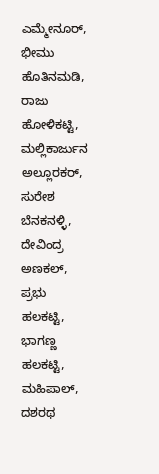ಎಮ್ಮೇನೂರ್, ಭೀಮು ಹೊತಿನಮಡಿ, ರಾಜು ಹೋಳಿಕಟ್ಟಿ, ಮಲ್ಲಿಕಾರ್ಜುನ ಅಲ್ಲೂರಕರ್, ಸುರೇಶ ಬೆನಕನಳ್ಳಿ, ದೇವಿಂದ್ರ ಅಣಕಲ್, ಪ್ರಭು ಹಲಕಟ್ಟಿ, ಭಾಗಣ್ಣ ಹಲಕಟ್ಟಿ, ಮಹಿಪಾಲ್, ದಶರಥ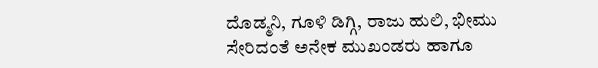ದೊಡ್ಮನಿ, ಗೂಳಿ ಡಿಗ್ಗಿ, ರಾಜು ಹುಲಿ, ಭೀಮು ಸೇರಿದಂತೆ ಅನೇಕ ಮುಖಂಡರು ಹಾಗೂ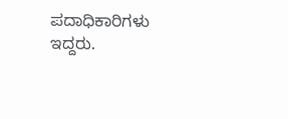ಪದಾಧಿಕಾರಿಗಳು ಇದ್ದರು.